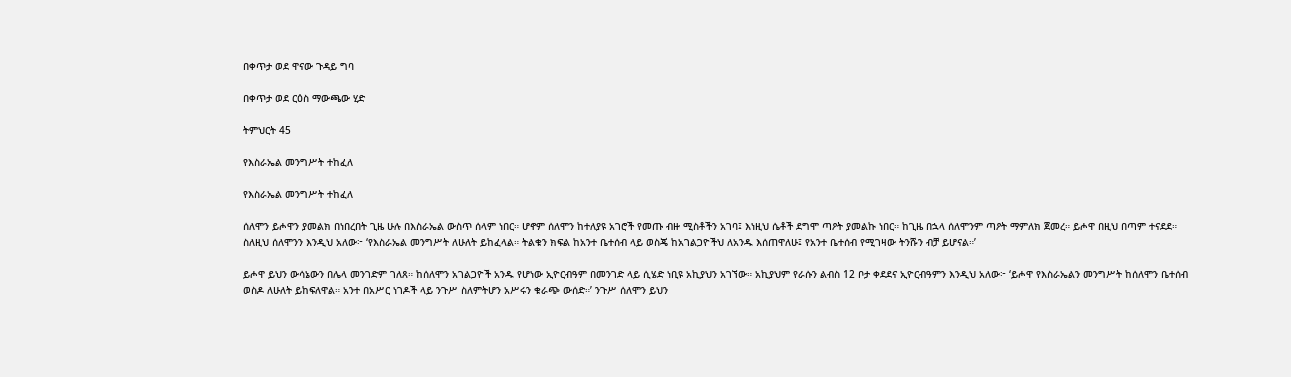በቀጥታ ወደ ዋናው ጉዳይ ግባ

በቀጥታ ወደ ርዕስ ማውጫው ሂድ

ትምህርት 45

የእስራኤል መንግሥት ተከፈለ

የእስራኤል መንግሥት ተከፈለ

ሰለሞን ይሖዋን ያመልክ በነበረበት ጊዜ ሁሉ በእስራኤል ውስጥ ሰላም ነበር። ሆኖም ሰለሞን ከተለያዩ አገሮች የመጡ ብዙ ሚስቶችን አገባ፤ እነዚህ ሴቶች ደግሞ ጣዖት ያመልኩ ነበር። ከጊዜ በኋላ ሰለሞንም ጣዖት ማምለክ ጀመረ። ይሖዋ በዚህ በጣም ተናደደ። ስለዚህ ሰለሞንን እንዲህ አለው፦ ‘የእስራኤል መንግሥት ለሁለት ይከፈላል። ትልቁን ክፍል ከአንተ ቤተሰብ ላይ ወስጄ ከአገልጋዮችህ ለአንዱ እሰጠዋለሁ፤ የአንተ ቤተሰብ የሚገዛው ትንሹን ብቻ ይሆናል።’

ይሖዋ ይህን ውሳኔውን በሌላ መንገድም ገለጸ። ከሰለሞን አገልጋዮች አንዱ የሆነው ኢዮርብዓም በመንገድ ላይ ሲሄድ ነቢዩ አኪያህን አገኘው። አኪያህም የራሱን ልብስ 12 ቦታ ቀደደና ኢዮርብዓምን እንዲህ አለው፦ ‘ይሖዋ የእስራኤልን መንግሥት ከሰለሞን ቤተሰብ ወስዶ ለሁለት ይከፍለዋል። አንተ በአሥር ነገዶች ላይ ንጉሥ ስለምትሆን አሥሩን ቁራጭ ውሰድ።’ ንጉሥ ሰለሞን ይህን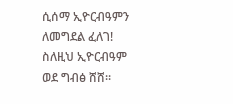ሲሰማ ኢዮርብዓምን ለመግደል ፈለገ! ስለዚህ ኢዮርብዓም ወደ ግብፅ ሸሸ።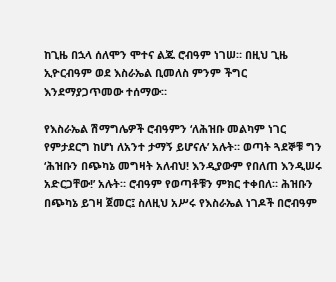ከጊዜ በኋላ ሰለሞን ሞተና ልጁ ሮብዓም ነገሠ። በዚህ ጊዜ ኢዮርብዓም ወደ እስራኤል ቢመለስ ምንም ችግር እንደማያጋጥመው ተሰማው።

የእስራኤል ሽማግሌዎች ሮብዓምን ‘ለሕዝቡ መልካም ነገር የምታደርግ ከሆነ ለአንተ ታማኝ ይሆናሉ’ አሉት። ወጣት ጓደኞቹ ግን ‘ሕዝቡን በጭካኔ መግዛት አለብህ! እንዲያውም የበለጠ እንዲሠሩ አድርጋቸው!’ አሉት። ሮብዓም የወጣቶቹን ምክር ተቀበለ። ሕዝቡን በጭካኔ ይገዛ ጀመር፤ ስለዚህ አሥሩ የእስራኤል ነገዶች በሮብዓም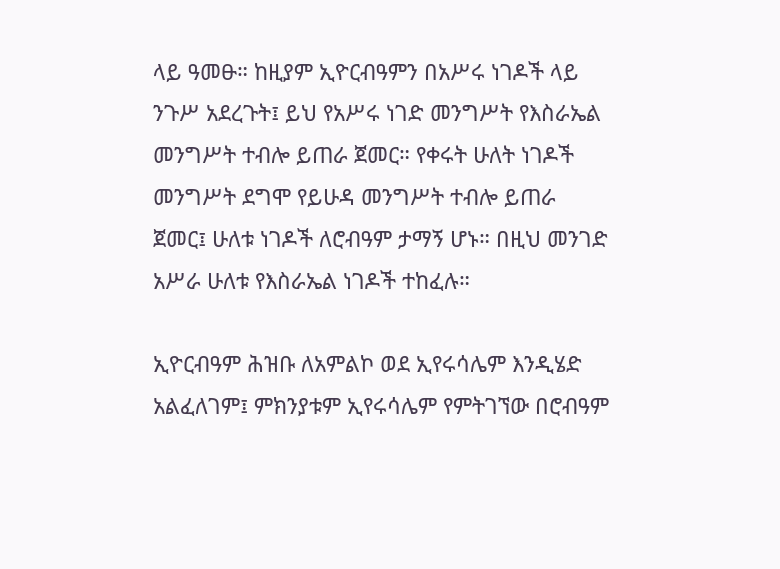ላይ ዓመፁ። ከዚያም ኢዮርብዓምን በአሥሩ ነገዶች ላይ ንጉሥ አደረጉት፤ ይህ የአሥሩ ነገድ መንግሥት የእስራኤል መንግሥት ተብሎ ይጠራ ጀመር። የቀሩት ሁለት ነገዶች መንግሥት ደግሞ የይሁዳ መንግሥት ተብሎ ይጠራ ጀመር፤ ሁለቱ ነገዶች ለሮብዓም ታማኝ ሆኑ። በዚህ መንገድ አሥራ ሁለቱ የእስራኤል ነገዶች ተከፈሉ።

ኢዮርብዓም ሕዝቡ ለአምልኮ ወደ ኢየሩሳሌም እንዲሄድ አልፈለገም፤ ምክንያቱም ኢየሩሳሌም የምትገኘው በሮብዓም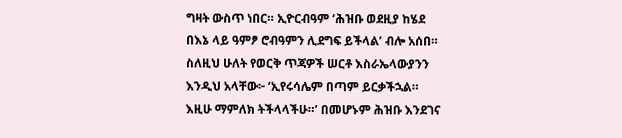ግዛት ውስጥ ነበር። ኢዮርብዓም ‘ሕዝቡ ወደዚያ ከሄደ በእኔ ላይ ዓምፆ ሮብዓምን ሊደግፍ ይችላል’ ብሎ አሰበ። ስለዚህ ሁለት የወርቅ ጥጃዎች ሠርቶ እስራኤላውያንን እንዲህ አላቸው፦ ‘ኢየሩሳሌም በጣም ይርቃችኋል። እዚሁ ማምለክ ትችላላችሁ።’ በመሆኑም ሕዝቡ እንደገና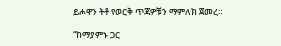ይሖዋን ትቶ የወርቅ ጥጃዎቹን ማምለክ ጀመረ።

“ከማያምኑ ጋር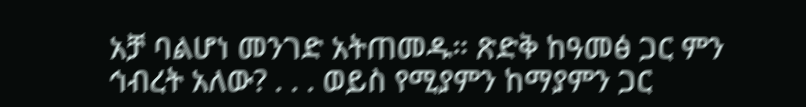አቻ ባልሆነ መንገድ አትጠመዱ። ጽድቅ ከዓመፅ ጋር ምን ኅብረት አለው? . . . ወይስ የሚያምን ከማያምን ጋር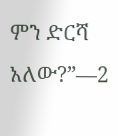ምን ድርሻ አለው?”—2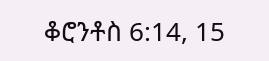ቆሮንቶስ 6:14, 15